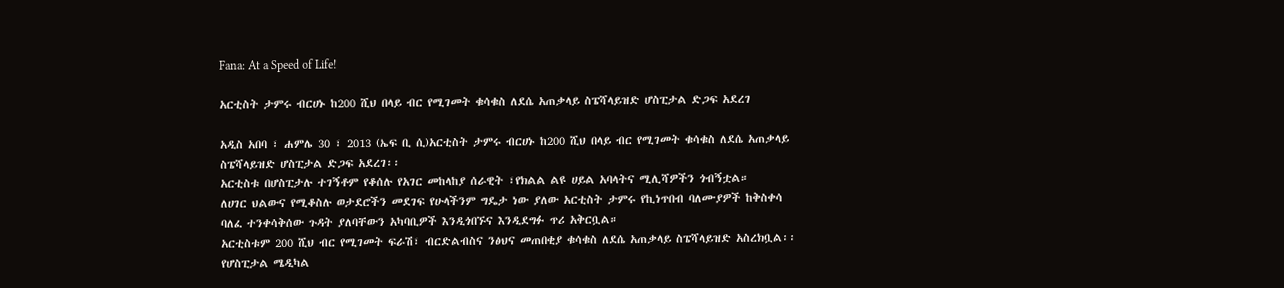Fana: At a Speed of Life!

አርቲስት ታምሩ ብርሀኑ ከ200 ሺህ በላይ ብር የሚገመት ቁሳቁስ ለደሴ አጠቃላይ ስፔሻላይዝድ ሆስፒታል ድጋፍ አደረገ

አዲስ አበባ ፣ ሐምሌ 30 ፣ 2013 (ኤፍ ቢ ሲ)አርቲስት ታምሩ ብርሀኑ ከ200 ሺህ በላይ ብር የሚገመት ቁሳቁስ ለደሴ አጠቃላይ ስፔሻላይዝድ ሆስፒታል ድጋፍ አደረገ፡፡
አርቲስቱ በሆስፒታሉ ተገኝቶም የቆሰሉ የአገር መከላከያ ሰራዊት ፣የክልል ልዩ ሀይል አባላትና ሚሊሻዎችን ጎብኝቷል።
ለሀገር ህልውና የሚቆስሉ ወታደሮችን መደገፍ የሁላችንም ግዴታ ነው ያለው አርቲስት ታምሩ የኪነጥበብ ባለሙያዎች ከቅስቀሳ ባለፈ ተንቀሳቅሰው ጉዳት ያለባቸውን አካባቢዎች እንዲጎበኙና እንዲደግፉ ጥሪ አቅርቧል።
አርቲስቱም 200 ሺህ ብር የሚገመት ፍራሽ፣ ብርድልብስና ንፅህና መጠበቂያ ቁሳቁስ ለደሴ አጠቃላይ ስፔሻላይዝድ አስረክቧል፡፡
የሆስፒታል ሜዲካል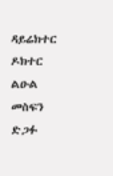ዳይሬክተር ዶክተር ልዑል መስፍን ድጋፉ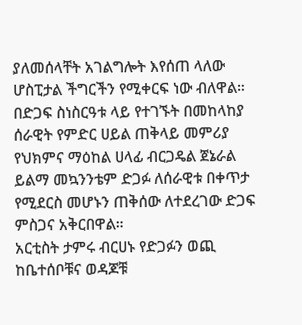ያለመሰላቸት አገልግሎት እየሰጠ ላለው ሆስፒታል ችግርችን የሚቀርፍ ነው ብለዋል።
በድጋፍ ስነስርዓቱ ላይ የተገኙት በመከላከያ ሰራዊት የምድር ሀይል ጠቅላይ መምሪያ የህክምና ማዕከል ሀላፊ ብርጋዴል ጀኔራል ይልማ መኳንንቴም ድጋፉ ለሰራዊቱ በቀጥታ የሚደርስ መሆኑን ጠቅሰው ለተደረገው ድጋፍ ምስጋና አቅርበዋል።
አርቲስት ታምሩ ብርሀኑ የድጋፉን ወጪ ከቤተሰቦቹና ወዳጆቹ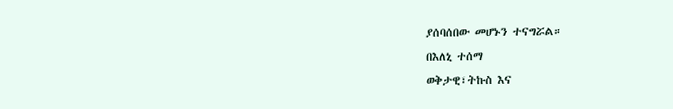ያሰባሰበው መሆኑን ተናግሯል።
በእለኒ ተሰማ
ወቅታዊ፣ትኩስ እና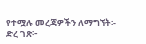የተሟሉ መረጃዎችን ለማግኘት፡-
ድረ ገጽ፦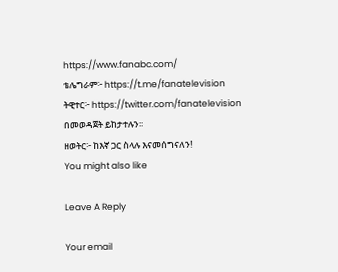https://www.fanabc.com/
ቴሌግራም፦ https://t.me/fanatelevision
ትዊተር፦ https://twitter.com/fanatelevision በመወዳጀት ይከታተሉን፡፡
ዘወትር፦ ከእኛ ጋር ስላሉ እናመሰግናለን!
You might also like

Leave A Reply

Your email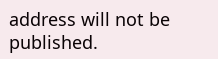address will not be published.